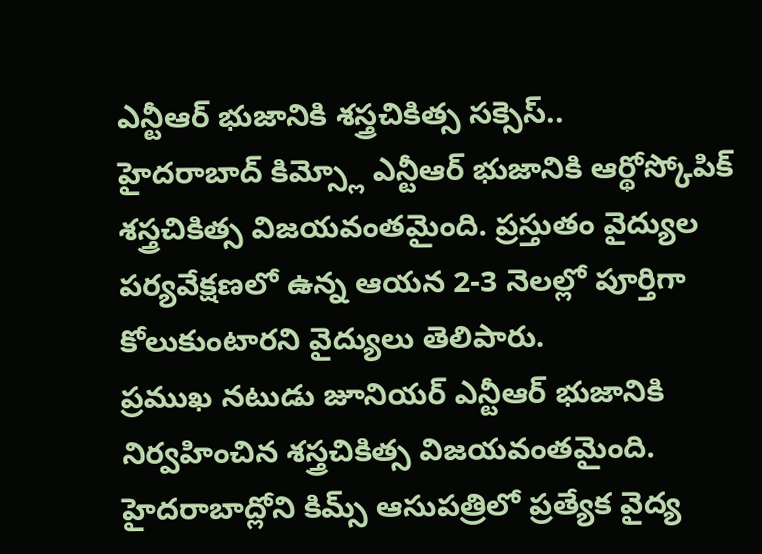ఎన్టీఆర్ భుజానికి శస్త్రచికిత్స సక్సెస్..
హైదరాబాద్ కిమ్స్లో ఎన్టీఆర్ భుజానికి ఆర్థోస్కోపిక్ శస్త్రచికిత్స విజయవంతమైంది. ప్రస్తుతం వైద్యుల పర్యవేక్షణలో ఉన్న ఆయన 2-3 నెలల్లో పూర్తిగా కోలుకుంటారని వైద్యులు తెలిపారు.
ప్రముఖ నటుడు జూనియర్ ఎన్టీఆర్ భుజానికి నిర్వహించిన శస్త్రచికిత్స విజయవంతమైంది. హైదరాబాద్లోని కిమ్స్ ఆసుపత్రిలో ప్రత్యేక వైద్య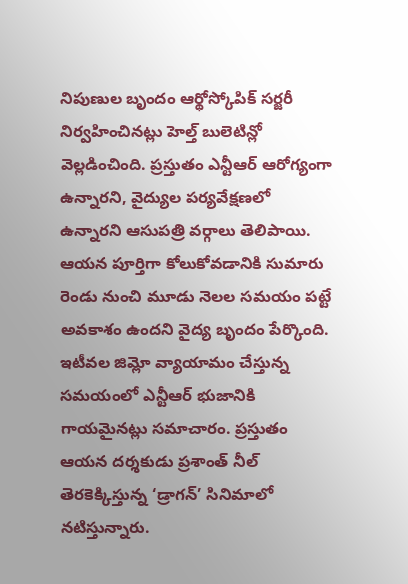నిపుణుల బృందం ఆర్థోస్కోపిక్ సర్జరీ నిర్వహించినట్లు హెల్త్ బులెటిన్లో వెల్లడించింది. ప్రస్తుతం ఎన్టీఆర్ ఆరోగ్యంగా ఉన్నారని, వైద్యుల పర్యవేక్షణలో ఉన్నారని ఆసుపత్రి వర్గాలు తెలిపాయి. ఆయన పూర్తిగా కోలుకోవడానికి సుమారు రెండు నుంచి మూడు నెలల సమయం పట్టే అవకాశం ఉందని వైద్య బృందం పేర్కొంది. ఇటీవల జిమ్లో వ్యాయామం చేస్తున్న సమయంలో ఎన్టీఆర్ భుజానికి గాయమైనట్లు సమాచారం. ప్రస్తుతం ఆయన దర్శకుడు ప్రశాంత్ నీల్ తెరకెక్కిస్తున్న ‘డ్రాగన్’ సినిమాలో నటిస్తున్నారు.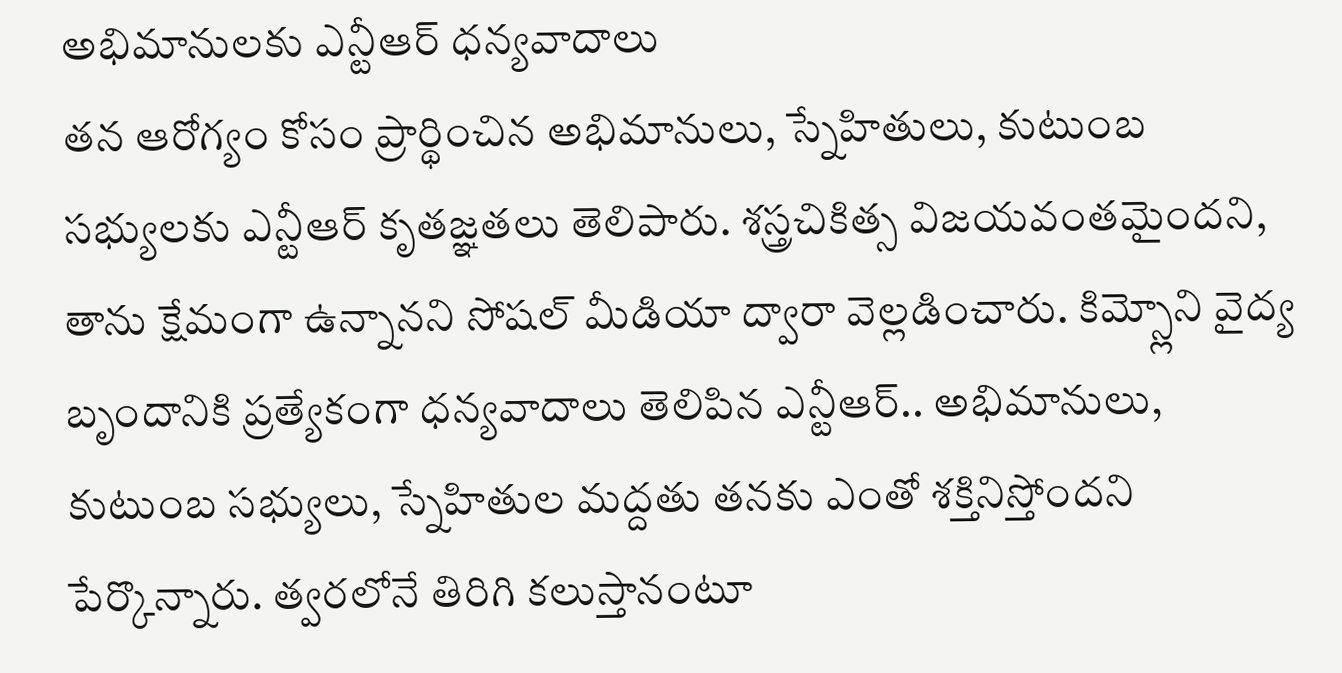అభిమానులకు ఎన్టీఆర్ ధన్యవాదాలు
తన ఆరోగ్యం కోసం ప్రార్థించిన అభిమానులు, స్నేహితులు, కుటుంబ సభ్యులకు ఎన్టీఆర్ కృతజ్ఞతలు తెలిపారు. శస్త్రచికిత్స విజయవంతమైందని, తాను క్షేమంగా ఉన్నానని సోషల్ మీడియా ద్వారా వెల్లడించారు. కిమ్స్లోని వైద్య బృందానికి ప్రత్యేకంగా ధన్యవాదాలు తెలిపిన ఎన్టీఆర్.. అభిమానులు, కుటుంబ సభ్యులు, స్నేహితుల మద్దతు తనకు ఎంతో శక్తినిస్తోందని పేర్కొన్నారు. త్వరలోనే తిరిగి కలుస్తానంటూ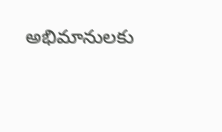అభిమానులకు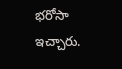భరోసా ఇచ్చారు.